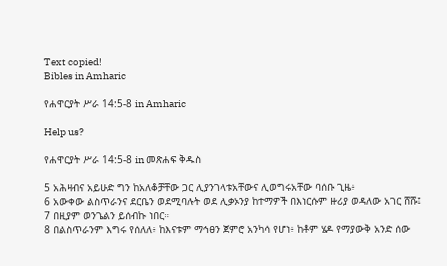Text copied!
Bibles in Amharic

የሐዋርያት ሥራ 14:5-8 in Amharic

Help us?

የሐዋርያት ሥራ 14:5-8 in መጽሐፍ ቅዱስ

5 አሕዛብና አይሁድ ግን ከአለቆቻቸው ጋር ሊያንገላቱአቸውና ሊወግሩአቸው ባሰቡ ጊዜ፥
6 አውቀው ልስጥራንና ደርቤን ወደሚባሉት ወደ ሊቃኦንያ ከተማዎች በእነርሱም ዙሪያ ወዳለው አገር ሸሹ፤
7 በዚያም ወንጌልን ይሰብኩ ነበር።
8 በልስጥራንም እግሩ የሰለለ፥ ከእናቱም ማኅፀን ጀምሮ አንካሳ የሆነ፥ ከቶም ሄዶ የማያውቅ አንድ ሰው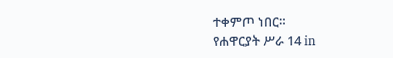ተቀምጦ ነበር።
የሐዋርያት ሥራ 14 in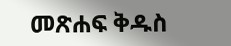መጽሐፍ ቅዱስ